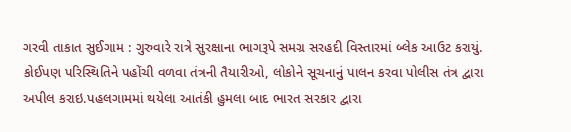ગરવી તાકાત સુઈગામ : ગુરુવારે રાત્રે સુરક્ષાના ભાગરૂપે સમગ્ર સરહદી વિસ્તારમાં બ્લેક આઉટ કરાયું. કોઈપણ પરિસ્થિતિને પહોંચી વળવા તંત્રની તૈયારીઓ, લોકોને સૂચનાનું પાલન કરવા પોલીસ તંત્ર દ્વારા અપીલ કરાઇ.પહલગામમાં થયેલા આતંકી હુમલા બાદ ભારત સરકાર દ્વારા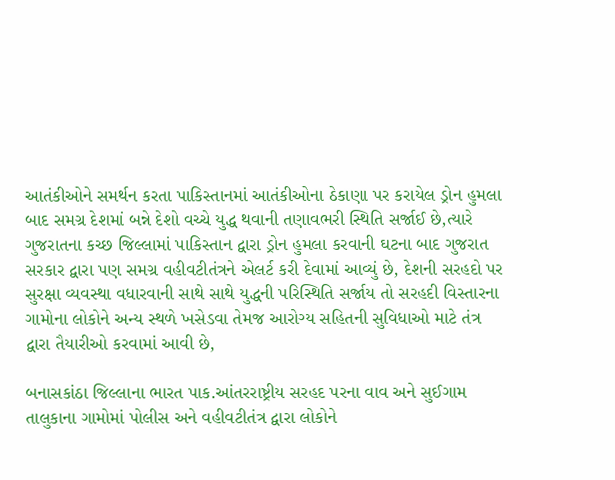આતંકીઓને સમર્થન કરતા પાકિસ્તાનમાં આતંકીઓના ઠેકાણા પર કરાયેલ ડ્રોન હુમલા બાદ સમગ્ર દેશમાં બન્ને દેશો વચ્ચે યુદ્ધ થવાની તણાવભરી સ્થિતિ સર્જાઈ છે,ત્યારે ગુજરાતના કચ્છ જિલ્લામાં પાકિસ્તાન દ્વારા ડ્રોન હુમલા કરવાની ઘટના બાદ ગુજરાત સરકાર દ્વારા પણ સમગ્ર વહીવટીતંત્રને એલર્ટ કરી દેવામાં આવ્યું છે, દેશની સરહદો પર સુરક્ષા વ્યવસ્થા વધારવાની સાથે સાથે યુદ્ધની પરિસ્થિતિ સર્જાય તો સરહદી વિસ્તારના ગામોના લોકોને અન્ય સ્થળે ખસેડવા તેમજ આરોગ્ય સહિતની સુવિધાઓ માટે તંત્ર દ્વારા તૈયારીઓ કરવામાં આવી છે,

બનાસકાંઠા જિલ્લાના ભારત પાક.આંતરરાષ્ટ્રીય સરહદ પરના વાવ અને સુઈગામ તાલુકાના ગામોમાં પોલીસ અને વહીવટીતંત્ર દ્વારા લોકોને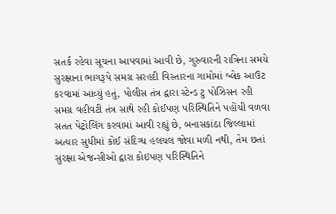સતર્ક રહેવા સૂચના આપવામાં આવી છે, ગુરુવારની રાત્રિના સમયે સુરક્ષાના ભાગરૂપે સમગ્ર સરહદી વિસ્તારના ગામોમાં બ્લેક આઉટ કરવામાં આવ્યું હતું, પોલીસ તંત્ર દ્વારા સ્ટેન્ડ ટુ પોઝિસન રહી સમગ્ર વહીવટી તંત્ર સાથે રહી કોઈપણ પરિસ્થિતિને પહોંચી વળવા સતત પેટ્રોલિંગ કરવામાં આવી રહ્યું છે, બનાસકાંઠા જિલ્લામાં અત્યાર સુધીમાં કોઈ સંદિગ્ધ હલચલ જોવા મળી નથી, તેમ છતાં સુરક્ષા એજન્સીઓ દ્વારા કોઇપણ પરિસ્થિતિને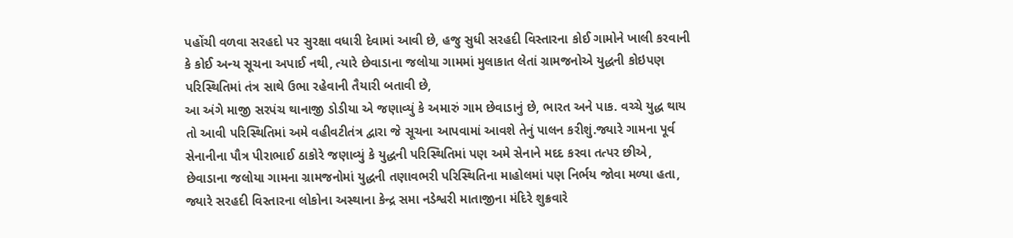પહોંચી વળવા સરહદો પર સુરક્ષા વધારી દેવામાં આવી છે, હજુ સુધી સરહદી વિસ્તારના કોઈ ગામોને ખાલી કરવાની કે કોઈ અન્ય સૂચના અપાઈ નથી, ત્યારે છેવાડાના જલોયા ગામમાં મુલાકાત લેતાં ગ્રામજનોએ યુદ્ધની કોઇપણ પરિસ્થિતિમાં તંત્ર સાથે ઉભા રહેવાની તૈયારી બતાવી છે,
આ અંગે માજી સરપંચ થાનાજી ડોડીયા એ જણાવ્યું કે અમારું ગામ છેવાડાનું છે, ભારત અને પાક. વચ્ચે યુદ્ધ થાય તો આવી પરિસ્થિતિમાં અમે વહીવટીતંત્ર દ્વારા જે સૂચના આપવામાં આવશે તેનું પાલન કરીશું.જ્યારે ગામના પૂર્વ સેનાનીના પૌત્ર પીરાભાઈ ઠાકોરે જણાવ્યું કે યુદ્ધની પરિસ્થિતિમાં પણ અમે સેનાને મદદ કરવા તત્પર છીએ, છેવાડાના જલોયા ગામના ગ્રામજનોમાં યુદ્ધની તણાવભરી પરિસ્થિતિના માહોલમાં પણ નિર્ભય જોવા મળ્યા હતા, જ્યારે સરહદી વિસ્તારના લોકોના અસ્થાના કેન્દ્ર સમા નડેશ્વરી માતાજીના મંદિરે શુક્રવારે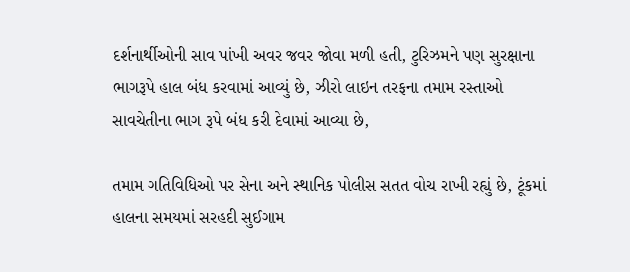દર્શનાર્થીઓની સાવ પાંખી અવર જવર જોવા મળી હતી, ટુરિઝમને પણ સુરક્ષાના ભાગરૂપે હાલ બંધ કરવામાં આવ્યું છે, ઝીરો લાઇન તરફના તમામ રસ્તાઓ સાવચેતીના ભાગ રૂપે બંધ કરી દેવામાં આવ્યા છે,

તમામ ગતિવિધિઓ પર સેના અને સ્થાનિક પોલીસ સતત વોચ રાખી રહ્યું છે, ટૂંકમાં હાલના સમયમાં સરહદી સુઈગામ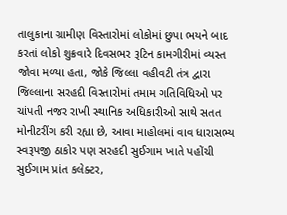તાલુકાના ગ્રામીણ વિસ્તારોમાં લોકોમાં છુપા ભયને બાદ કરતાં લોકો શુક્રવારે દિવસભર રૂટિન કામગીરીમાં વ્યસ્ત જોવા મળ્યા હતા, જોકે જિલ્લા વહીવટી તંત્ર દ્વારા જિલ્લાના સરહદી વિસ્તારોમાં તમામ ગતિવિધિઓ પર ચાંપતી નજર રાખી સ્થાનિક અધિકારીઓ સાથે સતત મોનીટરીંગ કરી રહ્યા છે, આવા માહોલમાં વાવ ધારાસભ્ય સ્વરૂપજી ઠાકોર પણ સરહદી સુઈગામ ખાતે પહોંચી સુઈગામ પ્રાંત કલેક્ટર,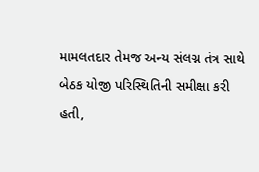મામલતદાર તેમજ અન્ય સંલગ્ન તંત્ર સાથે બેઠક યોજી પરિસ્થિતિની સમીક્ષા કરી હતી,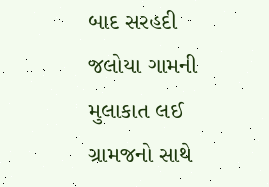બાદ સરહદી જલોયા ગામની મુલાકાત લઈ ગ્રામજનો સાથે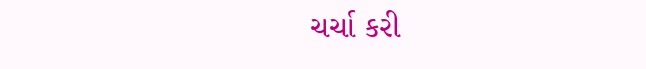ચર્ચા કરી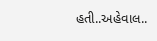હતી..અહેવાલ..